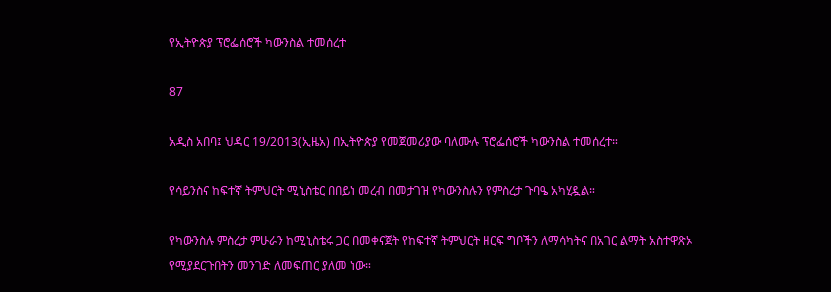የኢትዮጵያ ፕሮፌሰሮች ካውንስል ተመሰረተ

87

አዲስ አበባ፤ ህዳር 19/2013(ኢዜአ) በኢትዮጵያ የመጀመሪያው ባለሙሉ ፕሮፌሰሮች ካውንስል ተመሰረተ።

የሳይንስና ከፍተኛ ትምህርት ሚኒስቴር በበይነ መረብ በመታገዝ የካውንስሉን የምስረታ ጉባዔ አካሂዷል።

የካውንስሉ ምስረታ ምሁራን ከሚኒስቴሩ ጋር በመቀናጀት የከፍተኛ ትምህርት ዘርፍ ግቦችን ለማሳካትና በአገር ልማት አስተዋጽኦ የሚያደርጉበትን መንገድ ለመፍጠር ያለመ ነው።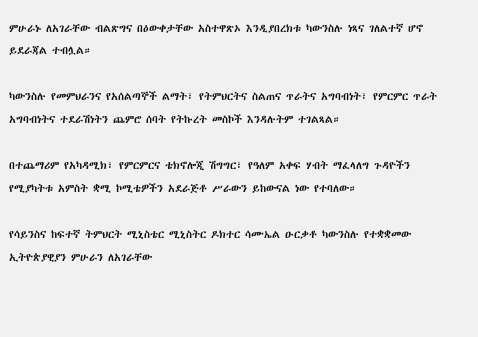ምሁራኑ ለአገራቸው ብልጽግና በዕውቀታቸው አስተዋጽኦ እንዲያበረክቱ ካውንስሉ ነጻና ገለልተኛ ሆኖ ይደራጃል ተብሏል።

ካውንስሉ የመምህራንና የአሰልጣኞች ልማት፣ የትምህርትና ስልጠና ጥራትና አግባብነት፣ የምርምር ጥራት አግባብነትና ተደራሽነትን ጨምሮ ሰባት የትኩረት መስኮች እንዳሉትም ተገልጻል።

በተጨማሪም የአካዳሚክ፣ የምርምርና ቴክኖሎጂ ሽግግር፣ የዓለም አቀፍ ሃብት ማፈላለግ ጉዳዮችን የሚያካትቱ አምስት ቋሚ ኮሚቴዎችን አደራጅቶ ሥራውን ይከውናል ነው የተባለው።

የሳይንስና ከፍተኛ ትምህርት ሚኒስቴር ሚኒስትር ዶክተር ሳሙኤል ዑርቃቶ ካውንስሉ የተቋቋመው ኢትዮጵያዊያን ምሁራን ለአገራቸው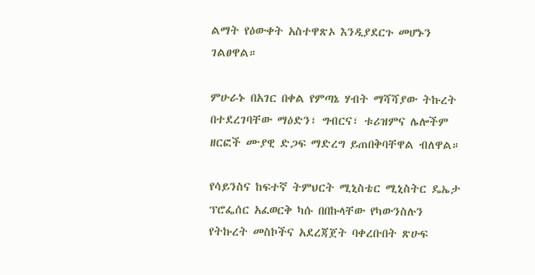ልማት የዕውቀት አስተዋጽኦ እንዲያደርጉ መሆኑን ገልፀዋል።

ምሁራኑ በአገር በቀል የምጣኔ ሃብት ማሻሻያው ትኩረት በተደረገባቸው ማዕድን፣ ግብርና፣ ቱሪዝምና ሌሎችም ዘርፎች ሙያዊ ድጋፍ ማድረግ ይጠበቅባቸዋል ብለዋል።

የሳይንስና ከፍተኛ ትምህርት ሚኒስቴር ሚኒስትር ዴኤታ ፕሮፌሰር አፈወርቅ ካሱ በበኩላቸው የካውንስሉን የትኩረት መስኮችና አደረጃጀት ባቀረቡበት ጽሁፍ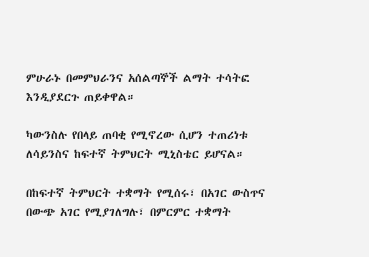ምሁራኑ በመምህራንና አሰልጣኞች ልማት ተሳትፎ እንዲያደርጉ ጠይቀዋል።

ካውንስሉ የበላይ ጠባቂ የሚኖረው ሲሆን ተጠሪነቱ ለሳይንስና ከፍተኛ ትምህርት ሚኒስቴር ይሆናል።

በከፍተኛ ትምህርት ተቋማት የሚሰሩ፣ በአገር ውስጥና በውጭ አገር የሚያገለግሉ፣ በምርምር ተቋማት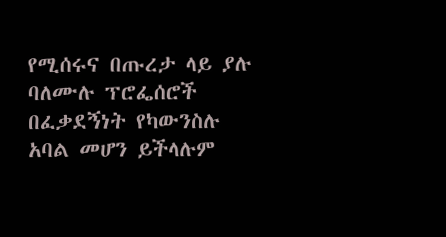የሚሰሩና በጡረታ ላይ ያሉ ባለሙሉ ፕሮፌሰሮች በፈቃደኝነት የካውንስሉ አባል መሆን ይችላሉም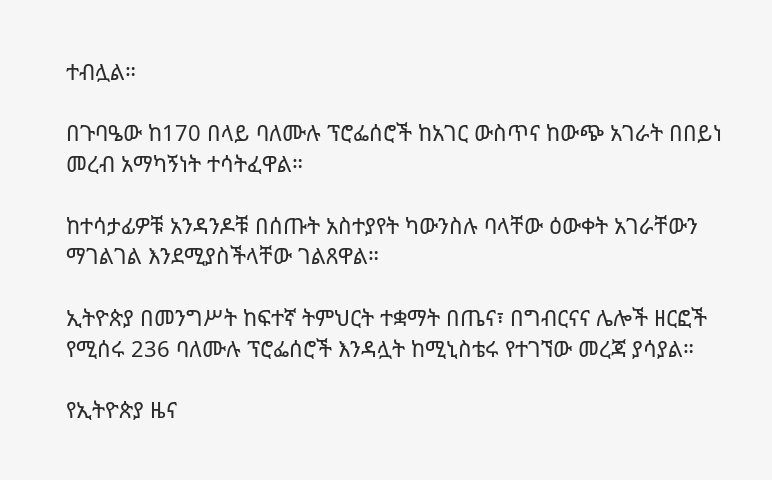ተብሏል።

በጉባዔው ከ170 በላይ ባለሙሉ ፕሮፌሰሮች ከአገር ውስጥና ከውጭ አገራት በበይነ መረብ አማካኝነት ተሳትፈዋል።

ከተሳታፊዎቹ አንዳንዶቹ በሰጡት አስተያየት ካውንስሉ ባላቸው ዕውቀት አገራቸውን ማገልገል እንደሚያስችላቸው ገልጸዋል።

ኢትዮጵያ በመንግሥት ከፍተኛ ትምህርት ተቋማት በጤና፣ በግብርናና ሌሎች ዘርፎች የሚሰሩ 236 ባለሙሉ ፕሮፌሰሮች እንዳሏት ከሚኒስቴሩ የተገኘው መረጃ ያሳያል።

የኢትዮጵያ ዜና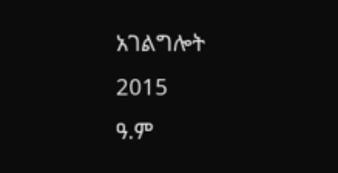አገልግሎት
2015
ዓ.ም